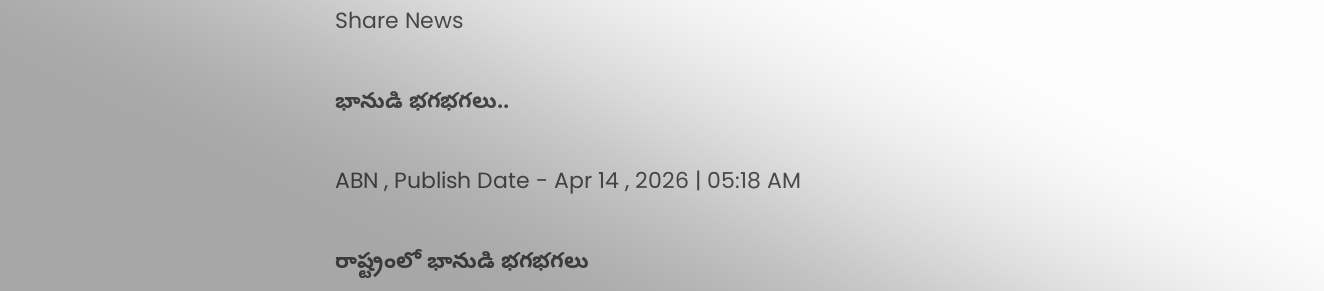Share News

భానుడి భగభగలు..

ABN , Publish Date - Apr 14 , 2026 | 05:18 AM

రాష్ట్రంలో భానుడి భగభగలు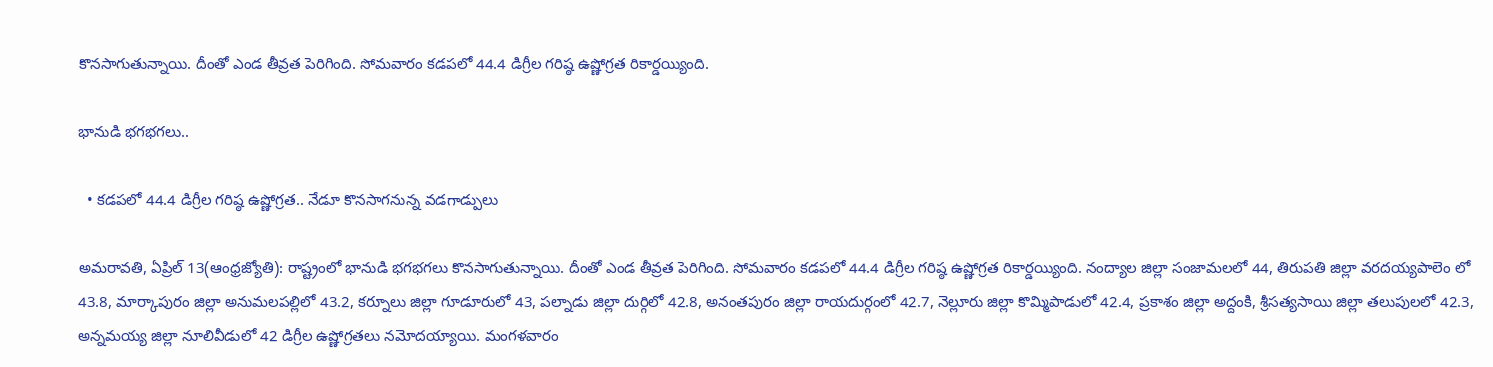కొనసాగుతున్నాయి. దీంతో ఎండ తీవ్రత పెరిగింది. సోమవారం కడపలో 44.4 డిగ్రీల గరిష్ఠ ఉష్ణోగ్రత రికార్డయ్యింది.

భానుడి భగభగలు..

  • కడపలో 44.4 డిగ్రీల గరిష్ఠ ఉష్ణోగ్రత.. నేడూ కొనసాగనున్న వడగాడ్పులు

అమరావతి, ఏప్రిల్‌ 13(ఆంధ్రజ్యోతి): రాష్ట్రంలో భానుడి భగభగలు కొనసాగుతున్నాయి. దీంతో ఎండ తీవ్రత పెరిగింది. సోమవారం కడపలో 44.4 డిగ్రీల గరిష్ఠ ఉష్ణోగ్రత రికార్డయ్యింది. నంద్యాల జిల్లా సంజామలలో 44, తిరుపతి జిల్లా వరదయ్యపాలెం లో 43.8, మార్కాపురం జిల్లా అనుమలపల్లిలో 43.2, కర్నూలు జిల్లా గూడూరులో 43, పల్నాడు జిల్లా దుర్గిలో 42.8, అనంతపురం జిల్లా రాయదుర్గంలో 42.7, నెల్లూరు జిల్లా కొమ్మిపాడులో 42.4, ప్రకాశం జిల్లా అద్దంకి, శ్రీసత్యసాయి జిల్లా తలుపులలో 42.3, అన్నమయ్య జిల్లా నూలివీడులో 42 డిగ్రీల ఉష్ణోగ్రతలు నమోదయ్యాయి. మంగళవారం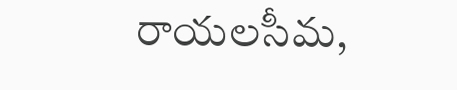రాయలసీమ,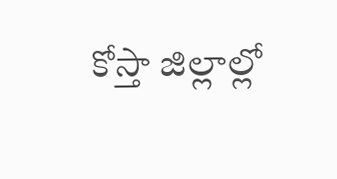కోస్తా జిల్లాల్లో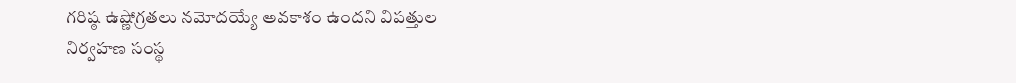గరిష్ఠ ఉష్ణోగ్రతలు నమోదయ్యే అవకాశం ఉందని విపత్తుల నిర్వహణ సంస్థ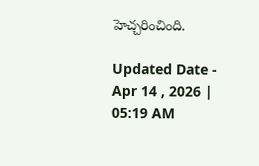హెచ్చరించింది.

Updated Date - Apr 14 , 2026 | 05:19 AM